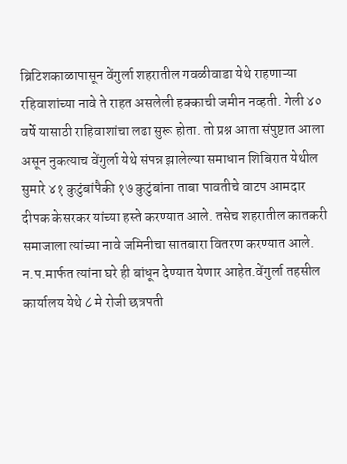ब्रिटिशकाळापासून वेंगुर्ला शहरातील गवळीवाडा येथे राहणाऱ्या रहिवाशांच्या नावे ते राहत असलेली हक्काची जमीन नव्हती. गेली ४० वर्षे यासाठी राहिवाशांचा लढा सुरू होता. तो प्रश्न आता संपुष्टात आला असून नुकत्याच वेंगुर्ला येथे संपन्न झालेल्या समाधान शिबिरात येथील सुमारे ४१ कुटुंबांपैकी १७ कुटुंबांना ताबा पावतीचे वाटप आमदार दीपक केसरकर यांच्या हस्ते करण्यात आले. तसेच शहरातील कातकरी समाजाला त्यांच्या नावे जमिनीचा सातबारा वितरण करण्यात आले. न.प.मार्फत त्यांना घरे ही बांधून देण्यात येणार आहेत.वेंगुर्ला तहसील कार्यालय येथे ८ मे रोजी छत्रपती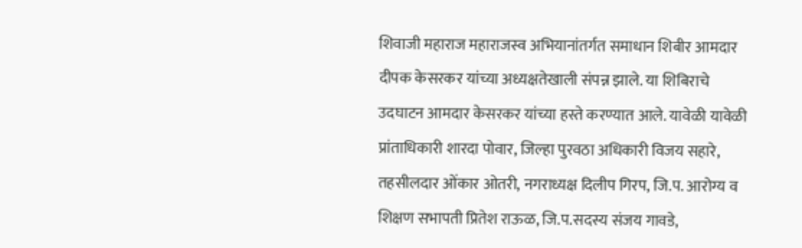शिवाजी महाराज महाराजस्व अभियानांतर्गत समाधान शिबीर आमदार दीपक केसरकर यांच्या अध्यक्षतेखाली संपन्न झाले. या शिबिराचे उदघाटन आमदार केसरकर यांच्या हस्ते करण्यात आले. यावेळी यावेळी प्रांताधिकारी शारदा पोवार, जिल्हा पुरवठा अधिकारी विजय सहारे, तहसीलदार ओंकार ओतरी, नगराध्यक्ष दिलीप गिरप, जि.प. आरोग्य व शिक्षण सभापती प्रितेश राऊळ, जि.प.सदस्य संजय गावडे,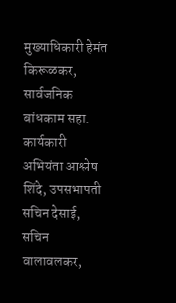मुख्याधिकारी हेमंत किरूळकर, सार्वजनिक बांधकाम सहा. कार्यकारी अभियंता आश्लेष शिंदे, उपसभापती सचिन देसाई, सचिन वालावलकर,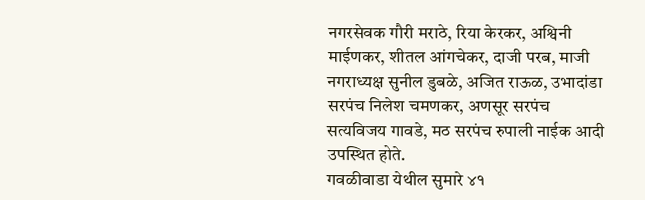नगरसेवक गौरी मराठे, रिया केरकर, अश्विनी माईणकर, शीतल आंगचेकर, दाजी परब, माजी नगराध्यक्ष सुनील डुबळे, अजित राऊळ, उभादांडा सरपंच निलेश चमणकर, अणसूर सरपंच सत्यविजय गावडे, मठ सरपंच रुपाली नाईक आदी उपस्थित होते.
गवळीवाडा येथील सुमारे ४१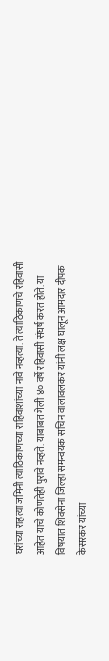घरांच्या राहत्या जमिनी त्याठिकाणच्या राहिवाशांच्या नावे नव्हत्या. ते त्याठिकाणचे रहिवासी आहेत याचे कोणतेही पुरावे नव्हते. याबाबत गेली ४० वर्षे रहिवासी संघर्ष करत होते. या विषयात शिवसेना जिल्हा समन्वयक सचिन वालावलकर यांनी लक्ष घालून आमदार दीपक केसरकर यांच्या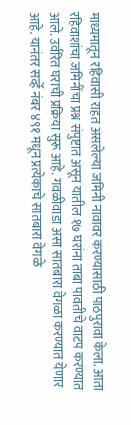माध्यमातून रहिवासी राहत असलेल्या जमिनी नावावर करण्यासाठी पाठपुरावा केला. आता रहिवाशांचा जमिनींचा प्रश्न संपुष्टात असून यातील १७ घरांना ताबा पावतीचे वाटप करण्यात आले. उर्वरित घराची प्रक्रिया सुरू आहे. गवळीवाडा असा सातबारा वेगळा करण्यात येणार आहे. यानंतर सर्व्हे नंबर ४९१ मधून प्रत्येकाचे सातबारा वेगळे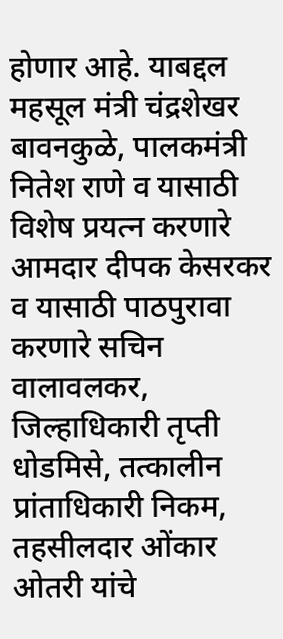होणार आहे. याबद्दल महसूल मंत्री चंद्रशेखर बावनकुळे, पालकमंत्री नितेश राणे व यासाठी विशेष प्रयत्न करणारे आमदार दीपक केसरकर व यासाठी पाठपुरावा करणारे सचिन वालावलकर, जिल्हाधिकारी तृप्ती धोडमिसे, तत्कालीन प्रांताधिकारी निकम, तहसीलदार ओंकार ओतरी यांचे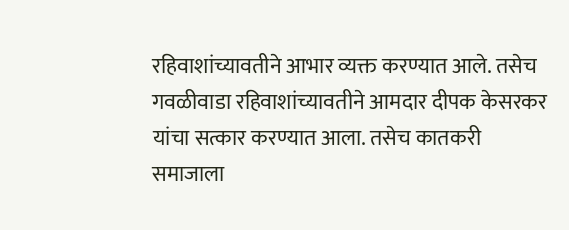रहिवाशांच्यावतीने आभार व्यक्त करण्यात आले. तसेच गवळीवाडा रहिवाशांच्यावतीने आमदार दीपक केसरकर यांचा सत्कार करण्यात आला. तसेच कातकरी समाजाला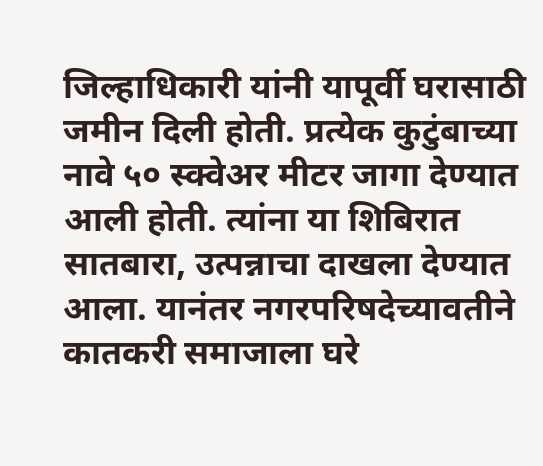जिल्हाधिकारी यांनी यापूर्वी घरासाठी जमीन दिली होती. प्रत्येक कुटुंबाच्या नावे ५० स्क्वेअर मीटर जागा देण्यात आली होती. त्यांना या शिबिरात सातबारा, उत्पन्नाचा दाखला देण्यात आला. यानंतर नगरपरिषदेच्यावतीने कातकरी समाजाला घरे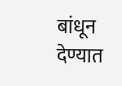बांधून देण्यात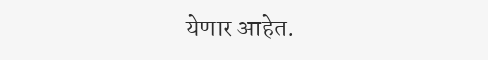येणार आहेत.